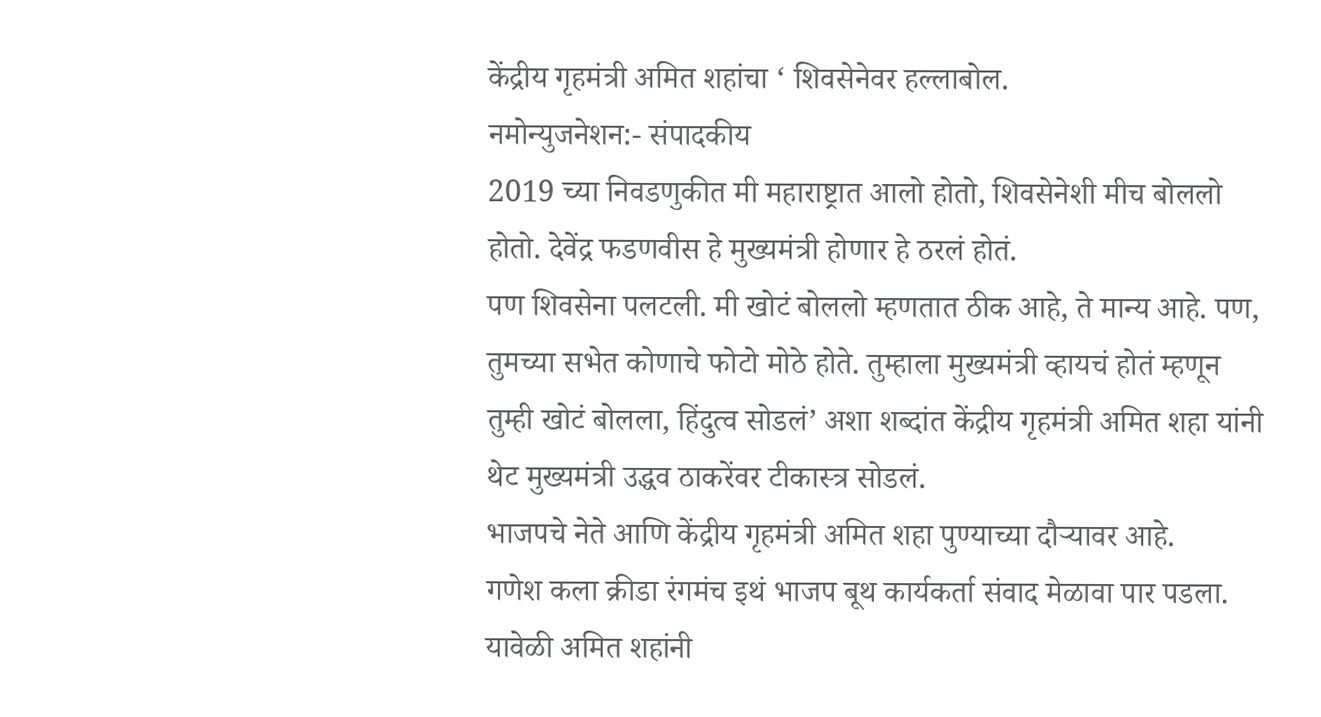केंद्रीय गृहमंत्री अमित शहांचा ‘ शिवसेनेवर हल्लाबोल.
नमोन्युजनेशन:- संपादकीय
2019 च्या निवडणुकीत मी महाराष्ट्रात आलो होतो, शिवसेनेशी मीच बोललो होतो. देवेंद्र फडणवीस हे मुख्यमंत्री होणार हे ठरलं होतं.
पण शिवसेना पलटली. मी खोटं बोललो म्हणतात ठीक आहे, ते मान्य आहे. पण, तुमच्या सभेत कोणाचे फोटो मोठे होते. तुम्हाला मुख्यमंत्री व्हायचं होतं म्हणून तुम्ही खोटं बोलला, हिंदुत्व सोडलं’ अशा शब्दांत केंद्रीय गृहमंत्री अमित शहा यांनी थेट मुख्यमंत्री उद्धव ठाकरेंवर टीकास्त्र सोडलं.
भाजपचे नेते आणि केंद्रीय गृहमंत्री अमित शहा पुण्याच्या दौऱ्यावर आहे.
गणेश कला क्रीडा रंगमंच इथं भाजप बूथ कार्यकर्ता संवाद मेळावा पार पडला.
यावेळी अमित शहांनी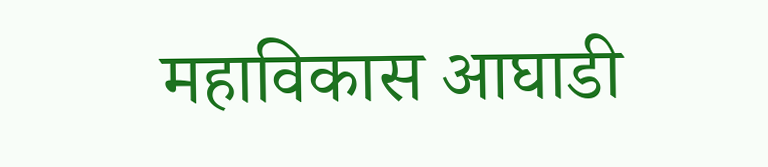महाविकास आघाडी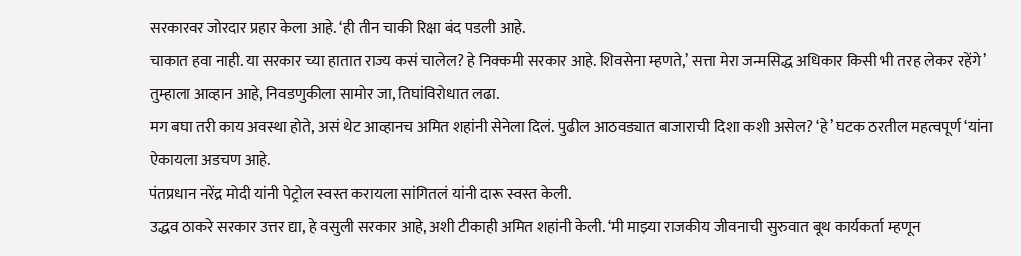सरकारवर जोरदार प्रहार केला आहे. ‘ही तीन चाकी रिक्षा बंद पडली आहे.
चाकात हवा नाही. या सरकार च्या हातात राज्य कसं चालेल? हे निक्कमी सरकार आहे. शिवसेना म्हणते,’ सत्ता मेरा जन्मसिद्ध अधिकार किसी भी तरह लेकर रहेंगे’ तुम्हाला आव्हान आहे, निवडणुकीला सामोर जा, तिघांविरोधात लढा.
मग बघा तरी काय अवस्था होते, असं थेट आव्हानच अमित शहांनी सेनेला दिलं. पुढील आठवड्यात बाजाराची दिशा कशी असेल? ‘हे’ घटक ठरतील महत्वपूर्ण ‘यांना ऐकायला अडचण आहे.
पंतप्रधान नरेंद्र मोदी यांनी पेट्रोल स्वस्त करायला सांगितलं यांनी दारू स्वस्त केली.
उद्धव ठाकरे सरकार उत्तर द्या, हे वसुली सरकार आहे, अशी टीकाही अमित शहांनी केली. ‘मी माझ्या राजकीय जीवनाची सुरुवात बूथ कार्यकर्ता म्हणून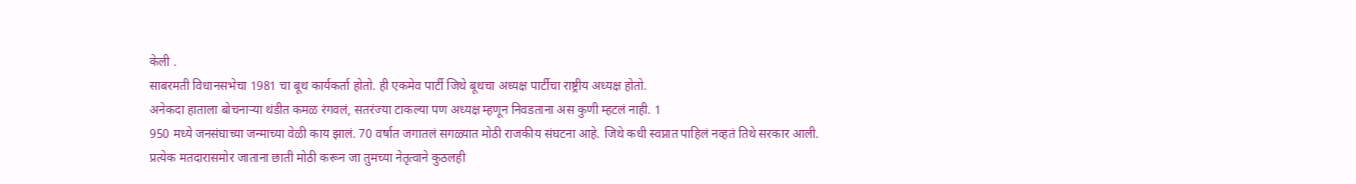केली .
साबरमती विधानसभेचा 1981 चा बूथ कार्यकर्ता होतो. ही एकमेव पार्टी जिथे बूथचा अध्यक्ष पार्टीचा राष्ट्रीय अध्यक्ष होतो.
अनेकदा हाताला बोचनाऱ्या थंडीत कमळ रंगवलं, सतरंज्या टाकल्या पण अध्यक्ष म्हणून निवडताना अस कुणी म्हटलं नाही. 1
950 मध्ये जनसंघाच्या जन्माच्या वेळी काय झालं. 70 वर्षात जगातलं सगळ्यात मोठी राजकीय संघटना आहे. जिथे कधी स्वप्नात पाहिलं नव्हतं तिथे सरकार आली.
प्रत्येक मतदारासमोर जाताना छाती मोठी करून जा तुमच्या नेतृत्वाने कुठलही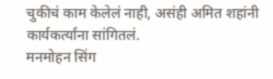चुकीचं काम केलेलं नाही, असंही अमित शहांनी कार्यकर्त्यांना सांगितलं.
मनमोहन सिंग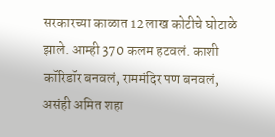सरकारच्या काळात 12 लाख कोटीचे घोटाळे झाले. आम्ही 370 कलम हटवलं. काशी कॉरिडॉर बनवलं, राममंदिर पण बनवलं, असंही अमित शहा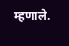म्हणाले.